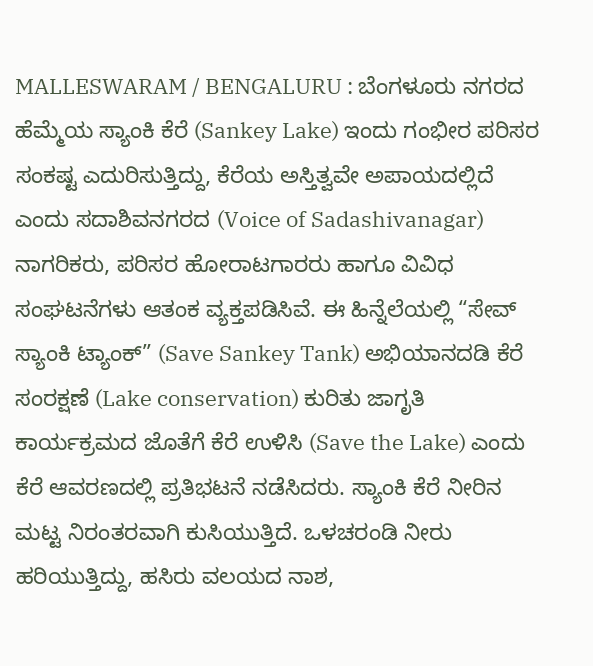MALLESWARAM / BENGALURU : ಬೆಂಗಳೂರು ನಗರದ ಹೆಮ್ಮೆಯ ಸ್ಯಾಂಕಿ ಕೆರೆ (Sankey Lake) ಇಂದು ಗಂಭೀರ ಪರಿಸರ ಸಂಕಷ್ಟ ಎದುರಿಸುತ್ತಿದ್ದು, ಕೆರೆಯ ಅಸ್ತಿತ್ವವೇ ಅಪಾಯದಲ್ಲಿದೆ ಎಂದು ಸದಾಶಿವನಗರದ (Voice of Sadashivanagar) ನಾಗರಿಕರು, ಪರಿಸರ ಹೋರಾಟಗಾರರು ಹಾಗೂ ವಿವಿಧ ಸಂಘಟನೆಗಳು ಆತಂಕ ವ್ಯಕ್ತಪಡಿಸಿವೆ. ಈ ಹಿನ್ನೆಲೆಯಲ್ಲಿ “ಸೇವ್ ಸ್ಯಾಂಕಿ ಟ್ಯಾಂಕ್” (Save Sankey Tank) ಅಭಿಯಾನದಡಿ ಕೆರೆ ಸಂರಕ್ಷಣೆ (Lake conservation) ಕುರಿತು ಜಾಗೃತಿ ಕಾರ್ಯಕ್ರಮದ ಜೊತೆಗೆ ಕೆರೆ ಉಳಿಸಿ (Save the Lake) ಎಂದು ಕೆರೆ ಆವರಣದಲ್ಲಿ ಪ್ರತಿಭಟನೆ ನಡೆಸಿದರು. ಸ್ಯಾಂಕಿ ಕೆರೆ ನೀರಿನ ಮಟ್ಟ ನಿರಂತರವಾಗಿ ಕುಸಿಯುತ್ತಿದೆ. ಒಳಚರಂಡಿ ನೀರು ಹರಿಯುತ್ತಿದ್ದು, ಹಸಿರು ವಲಯದ ನಾಶ,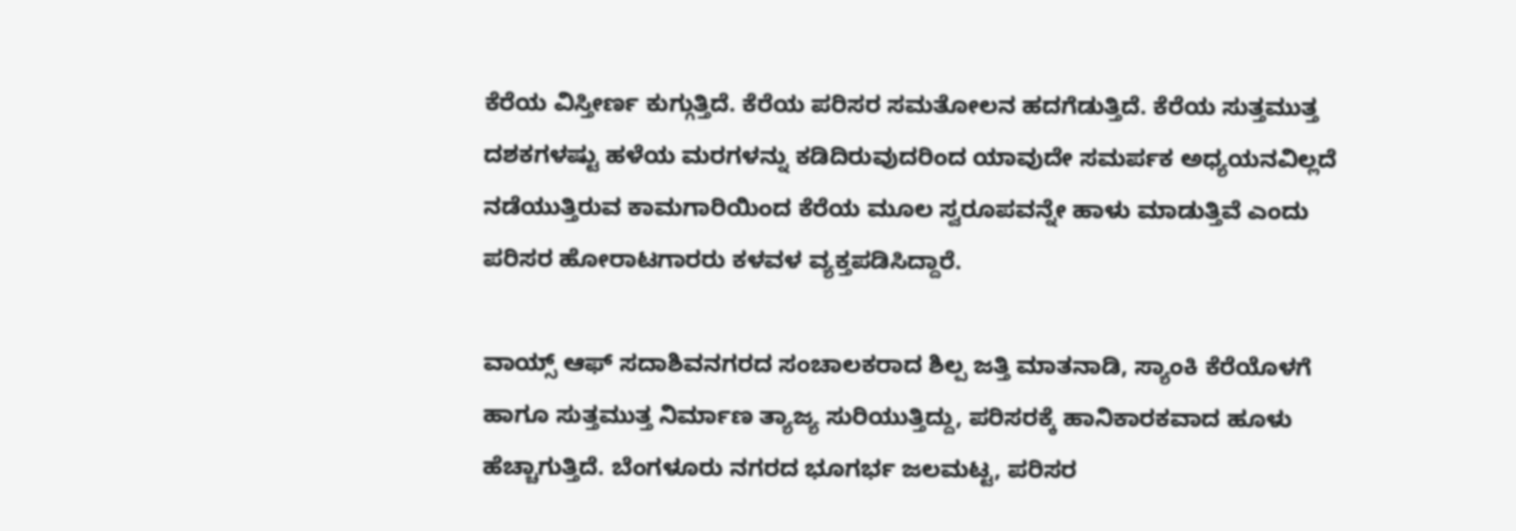ಕೆರೆಯ ವಿಸ್ತೀರ್ಣ ಕುಗ್ಗುತ್ತಿದೆ. ಕೆರೆಯ ಪರಿಸರ ಸಮತೋಲನ ಹದಗೆಡುತ್ತಿದೆ. ಕೆರೆಯ ಸುತ್ತಮುತ್ತ ದಶಕಗಳಷ್ಟು ಹಳೆಯ ಮರಗಳನ್ನು ಕಡಿದಿರುವುದರಿಂದ ಯಾವುದೇ ಸಮರ್ಪಕ ಅಧ್ಯಯನವಿಲ್ಲದೆ ನಡೆಯುತ್ತಿರುವ ಕಾಮಗಾರಿಯಿಂದ ಕೆರೆಯ ಮೂಲ ಸ್ವರೂಪವನ್ನೇ ಹಾಳು ಮಾಡುತ್ತಿವೆ ಎಂದು ಪರಿಸರ ಹೋರಾಟಗಾರರು ಕಳವಳ ವ್ಯಕ್ತಪಡಿಸಿದ್ದಾರೆ.

ವಾಯ್ಸ್ ಆಫ್ ಸದಾಶಿವನಗರದ ಸಂಚಾಲಕರಾದ ಶಿಲ್ಪ ಜತ್ತಿ ಮಾತನಾಡಿ, ಸ್ಯಾಂಕಿ ಕೆರೆಯೊಳಗೆ ಹಾಗೂ ಸುತ್ತಮುತ್ತ ನಿರ್ಮಾಣ ತ್ಯಾಜ್ಯ ಸುರಿಯುತ್ತಿದ್ದು, ಪರಿಸರಕ್ಕೆ ಹಾನಿಕಾರಕವಾದ ಹೂಳು ಹೆಚ್ಚಾಗುತ್ತಿದೆ. ಬೆಂಗಳೂರು ನಗರದ ಭೂಗರ್ಭ ಜಲಮಟ್ಟ, ಪರಿಸರ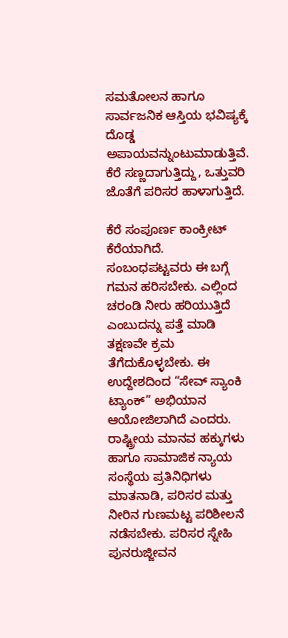ಸಮತೋಲನ ಹಾಗೂ ಸಾರ್ವಜನಿಕ ಆಸ್ತಿಯ ಭವಿಷ್ಯಕ್ಕೆ ದೊಡ್ಡ ಅಪಾಯವನ್ನುಂಟುಮಾಡುತ್ತಿವೆ. ಕೆರೆ ಸಣ್ಣದಾಗುತ್ತಿದ್ದು, ಒತ್ತುವರಿ ಜೊತೆಗೆ ಪರಿಸರ ಹಾಳಾಗುತ್ತಿದೆ.

ಕೆರೆ ಸಂಪೂರ್ಣ ಕಾಂಕ್ರೀಟ್ ಕೆರೆಯಾಗಿದೆ. ಸಂಬಂಧಪಟ್ಟವರು ಈ ಬಗ್ಗೆ ಗಮನ ಹರಿಸಬೇಕು. ಎಲ್ಲಿಂದ ಚರಂಡಿ ನೀರು ಹರಿಯುತ್ತಿದೆ ಎಂಬುದನ್ನು ಪತ್ತೆ ಮಾಡಿ ತಕ್ಷಣವೇ ಕ್ರಮ ತೆಗೆದುಕೊಳ್ಳಬೇಕು. ಈ ಉದ್ದೇಶದಿಂದ “ಸೇವ್ ಸ್ಯಾಂಕಿ ಟ್ಯಾಂಕ್” ಅಭಿಯಾನ ಆಯೋಜಿಲಾಗಿದೆ ಎಂದರು. ರಾಷ್ಟ್ರೀಯ ಮಾನವ ಹಕ್ಕುಗಳು ಹಾಗೂ ಸಾಮಾಜಿಕ ನ್ಯಾಯ ಸಂಸ್ಥೆಯ ಪ್ರತಿನಿಧಿಗಳು ಮಾತನಾಡಿ, ಪರಿಸರ ಮತ್ತು ನೀರಿನ ಗುಣಮಟ್ಟ ಪರಿಶೀಲನೆ ನಡೆಸಬೇಕು. ಪರಿಸರ ಸ್ನೇಹಿ ಪುನರುಜ್ಜೀವನ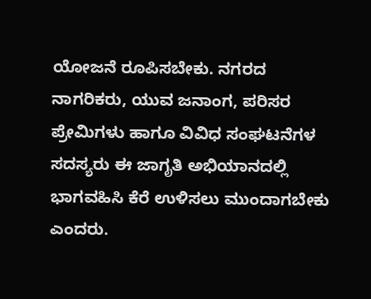ಯೋಜನೆ ರೂಪಿಸಬೇಕು. ನಗರದ ನಾಗರಿಕರು, ಯುವ ಜನಾಂಗ, ಪರಿಸರ ಪ್ರೇಮಿಗಳು ಹಾಗೂ ವಿವಿಧ ಸಂಘಟನೆಗಳ ಸದಸ್ಯರು ಈ ಜಾಗೃತಿ ಅಭಿಯಾನದಲ್ಲಿ ಭಾಗವಹಿಸಿ ಕೆರೆ ಉಳಿಸಲು ಮುಂದಾಗಬೇಕು ಎಂದರು.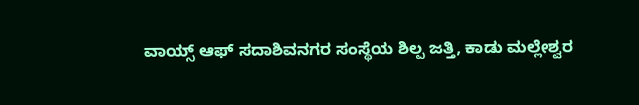ವಾಯ್ಸ್ ಆಫ್ ಸದಾಶಿವನಗರ ಸಂಸ್ಥೆಯ ಶಿಲ್ಪ ಜತ್ತಿ, ಕಾಡು ಮಲ್ಲೇಶ್ವರ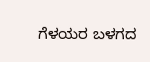ಗೆಳಯರ ಬಳಗದ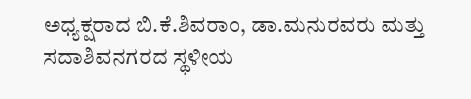ಅಧ್ಯಕ್ಷರಾದ ಬಿ.ಕೆ.ಶಿವರಾಂ, ಡಾ.ಮನುರವರು ಮತ್ತು ಸದಾಶಿವನಗರದ ಸ್ಥಳೀಯ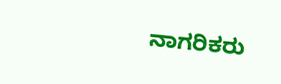ನಾಗರಿಕರು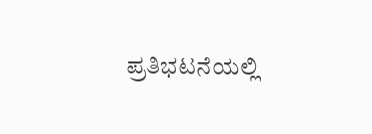ಪ್ರತಿಭಟನೆಯಲ್ಲಿ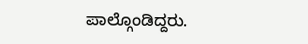ಪಾಲ್ಗೊಂಡಿದ್ದರು.